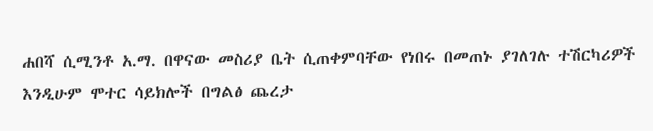ሐበሻ ሲሚንቶ አ.ማ. በዋናው መስሪያ ቤት ሲጠቀምባቸው የነበሩ በመጠኑ ያገለገሉ ተሽርካሪዎች እንዲሁም ሞተር ሳይክሎች በግልፅ ጨረታ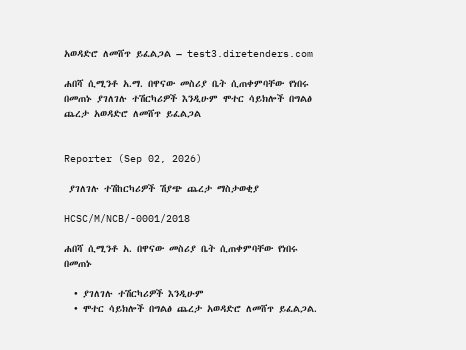አወዳድሮ ለመሸጥ ይፈልጋል – test3.diretenders.com

ሐበሻ ሲሚንቶ አ.ማ. በዋናው መስሪያ ቤት ሲጠቀምባቸው የነበሩ በመጠኑ ያገለገሉ ተሽርካሪዎች እንዲሁም ሞተር ሳይክሎች በግልፅ ጨረታ አወዳድሮ ለመሸጥ ይፈልጋል


Reporter (Sep 02, 2026)

 ያገለገሉ ተሽከርካሪዎች ሽያጭ ጨረታ ማስታወቂያ

HCSC/M/NCB/-0001/2018

ሐበሻ ሲሚንቶ አ. በዋናው መስሪያ ቤት ሲጠቀምባቸው የነበሩ በመጠኑ

  • ያገለገሉ ተሽርካሪዎች እንዲሁም
  • ሞተር ሳይክሎች በግልፅ ጨረታ አወዳድሮ ለመሸጥ ይፈልጋል.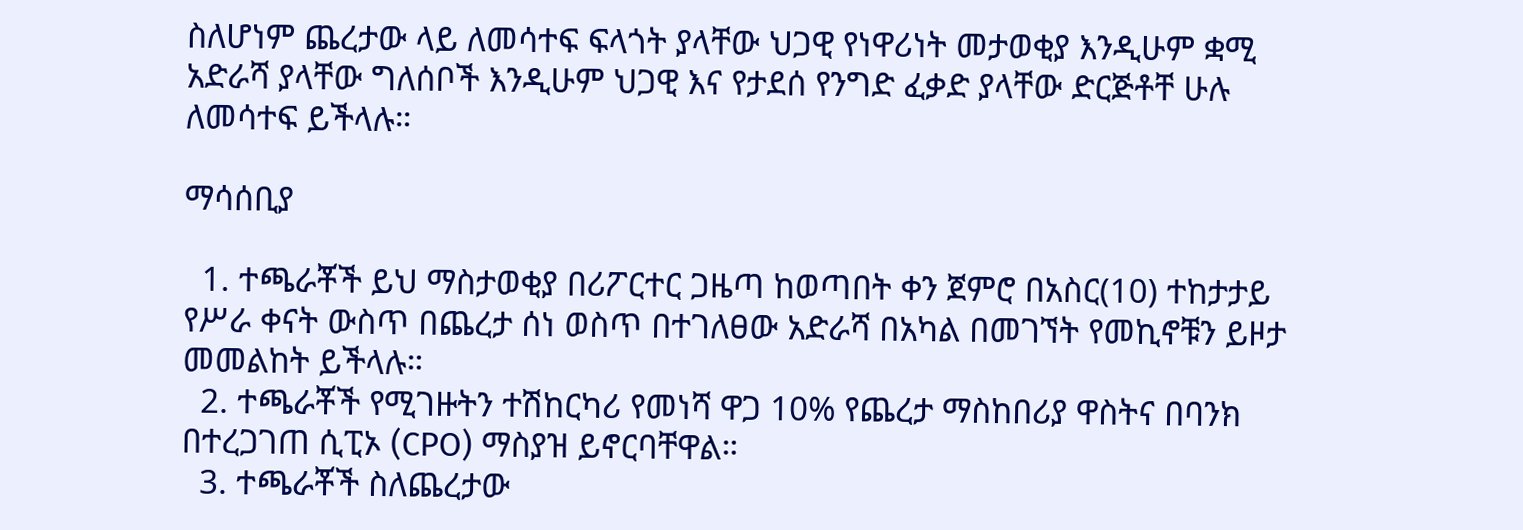ስለሆነም ጨረታው ላይ ለመሳተፍ ፍላጎት ያላቸው ህጋዊ የነዋሪነት መታወቂያ እንዲሁም ቋሚ አድራሻ ያላቸው ግለሰቦች እንዲሁም ህጋዊ እና የታደሰ የንግድ ፈቃድ ያላቸው ድርጅቶቸ ሁሉ ለመሳተፍ ይችላሉ።

ማሳሰቢያ

  1. ተጫራቾች ይህ ማስታወቂያ በሪፖርተር ጋዜጣ ከወጣበት ቀን ጀምሮ በአስር(10) ተከታታይ የሥራ ቀናት ውስጥ በጨረታ ሰነ ወስጥ በተገለፀው አድራሻ በአካል በመገኘት የመኪኖቹን ይዞታ መመልከት ይችላሉ።
  2. ተጫራቾች የሚገዙትን ተሽከርካሪ የመነሻ ዋጋ 10% የጨረታ ማስከበሪያ ዋስትና በባንክ በተረጋገጠ ሲፒኦ (CPO) ማስያዝ ይኖርባቸዋል።
  3. ተጫራቾች ስለጨረታው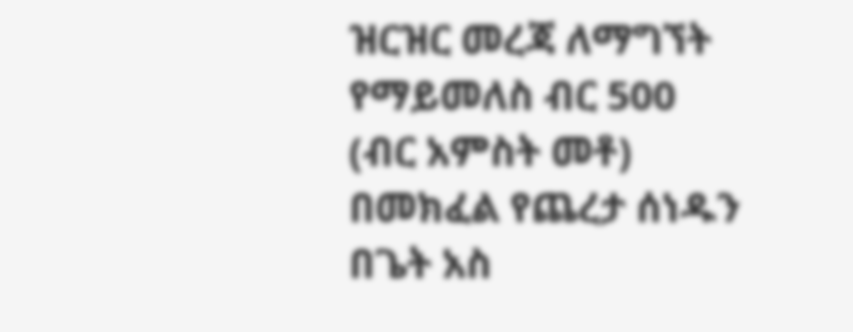ዝርዝር መረጃ ለማግኘት የማይመለስ ብር 500 (ብር አምስት መቶ) በመክፈል የጨረታ ሰነዱን በጌት አስ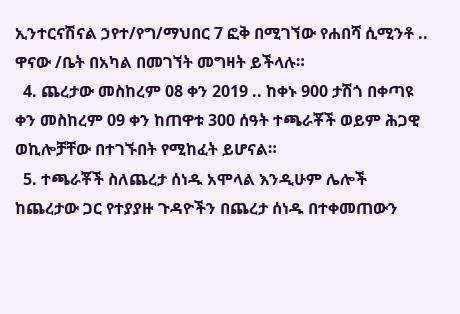ኢንተርናሽናል ኃየተ/የግ/ማህበር 7 ፎቅ በሚገኘው የሐበሻ ሲሚንቶ .. ዋናው /ቤት በአካል በመገኘት መግዛት ይችላሉ።
  4. ጨረታው መስከረም 08 ቀን 2019 .. ከቀኑ 900 ታሽጎ በቀጣዩ ቀን መስከረም 09 ቀን ከጠዋቱ 300 ሰዓት ተጫራቾች ወይም ሕጋዊ ወኪሎቻቸው በተገኙበት የሚከፈት ይሆናል።
  5. ተጫራቾች ስለጨረታ ሰነዱ አሞላል እንዲሁም ሌሎች ከጨረታው ጋር የተያያዙ ጉዳዮችን በጨረታ ሰነዱ በተቀመጠውን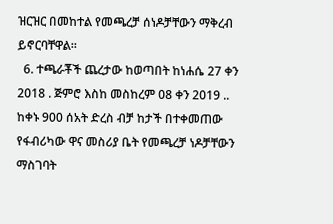ዝርዝር በመከተል የመጫረቻ ሰነዶቻቸውን ማቅረብ ይኖርባቸዋል።
  6. ተጫራቾች ጨረታው ከወጣበት ከነሐሴ 27 ቀን 2018 . ጅምሮ እስከ መስከረም 08 ቀን 2019 .. ከቀኑ 900 ሰአት ድረስ ብቻ ከታች በተቀመጠው የፋብሪካው ዋና መስሪያ ቤት የመጫረቻ ነዶቻቸውን ማስገባት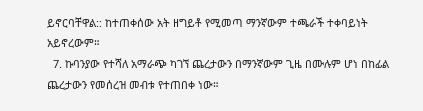ይኖርባቸዋል:: ከተጠቀሰው አት ዘግይቶ የሚመጣ ማንኛውም ተጫራች ተቀባይነት አይኖረውም።
  7. ኩባንያው የተሻለ አማራጭ ካገኘ ጨረታውን በማንኛውም ጊዜ በሙሉም ሆነ በከፊል ጨረታውን የመሰረዝ መብቱ የተጠበቀ ነው።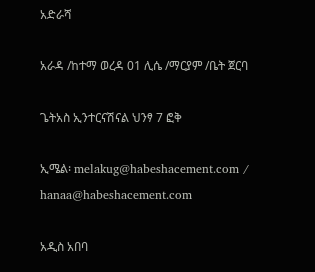አድራሻ

አራዳ /ከተማ ወረዳ 01 ሊሴ /ማርያም /ቤት ጀርባ

ጌትአስ ኢንተርናሽናል ህንፃ 7 ፎቅ

ኢሜል፡ melakug@habeshacement.com /  hanaa@habeshacement.com

አዲስ አበባ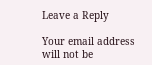Leave a Reply

Your email address will not be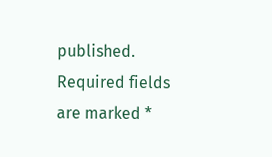published. Required fields are marked *